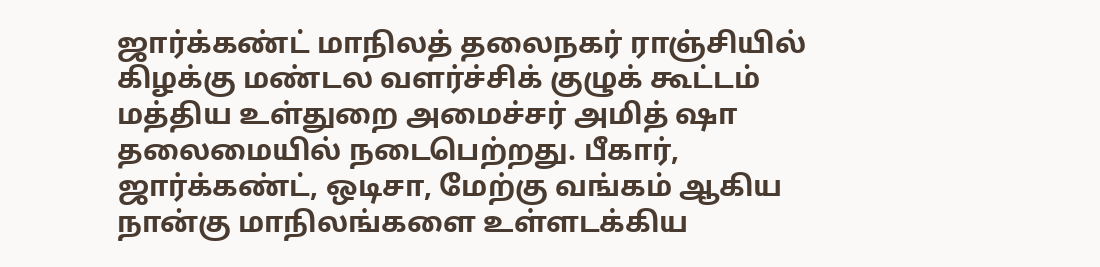ஜார்க்கண்ட் மாநிலத் தலைநகர் ராஞ்சியில் கிழக்கு மண்டல வளர்ச்சிக் குழுக் கூட்டம் மத்திய உள்துறை அமைச்சர் அமித் ஷா தலைமையில் நடைபெற்றது. பீகார், ஜார்க்கண்ட், ஒடிசா, மேற்கு வங்கம் ஆகிய நான்கு மாநிலங்களை உள்ளடக்கிய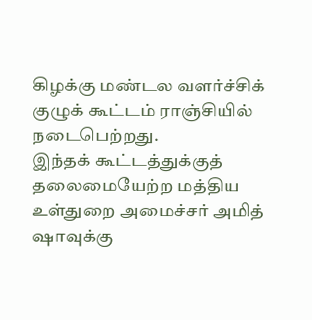கிழக்கு மண்டல வளர்ச்சிக் குழுக் கூட்டம் ராஞ்சியில் நடைபெற்றது.
இந்தக் கூட்டத்துக்குத் தலைமையேற்ற மத்திய உள்துறை அமைச்சர் அமித் ஷாவுக்கு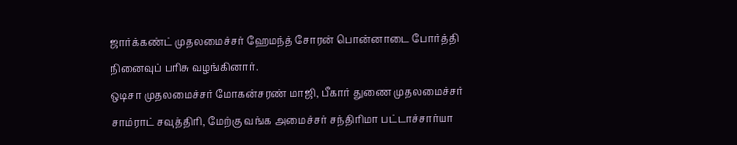ஜார்க்கண்ட் முதலமைச்சர் ஹேமந்த் சோரன் பொன்னாடை போர்த்தி நினைவுப் பரிசு வழங்கினார்.
ஒடிசா முதலமைச்சர் மோகன்சரண் மாஜி, பீகார் துணை முதலமைச்சர் சாம்ராட் சவுத்திரி, மேற்கு வங்க அமைச்சர் சந்திரிமா பட்டாச்சார்யா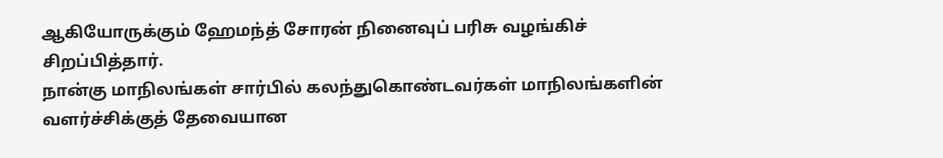ஆகியோருக்கும் ஹேமந்த் சோரன் நினைவுப் பரிசு வழங்கிச் சிறப்பித்தார்.
நான்கு மாநிலங்கள் சார்பில் கலந்துகொண்டவர்கள் மாநிலங்களின் வளர்ச்சிக்குத் தேவையான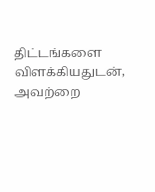திட்டங்களை விளக்கியதுடன், அவற்றை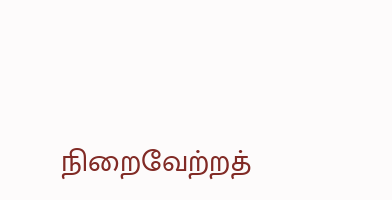நிறைவேற்றத்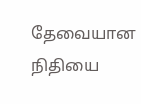தேவையான நிதியை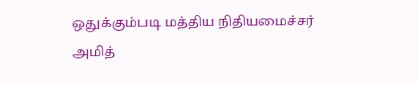ஒதுக்கும்படி மத்திய நிதியமைச்சர் அமித்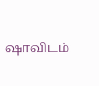ஷாவிடம்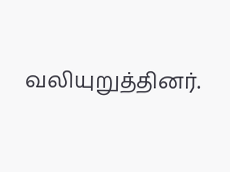வலியுறுத்தினர்.